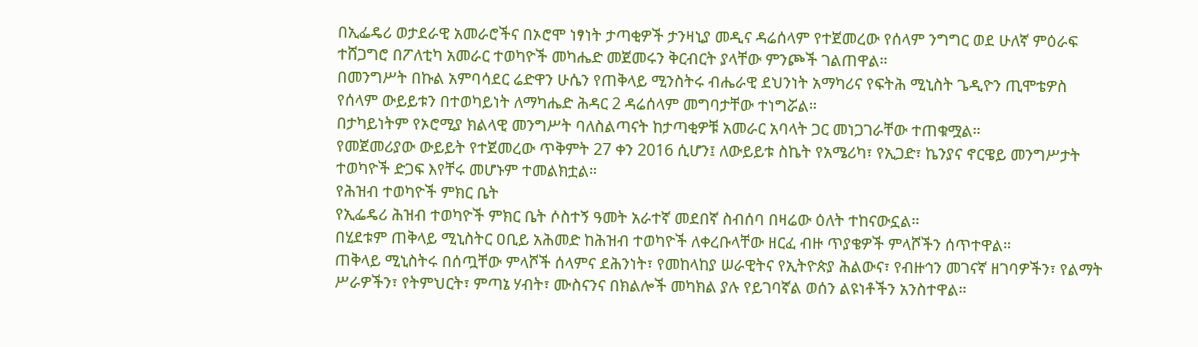በኢፌዴሪ ወታደራዊ አመራሮችና በኦሮሞ ነፃነት ታጣቂዎች ታንዛኒያ መዲና ዳሬሰላም የተጀመረው የሰላም ንግግር ወደ ሁለኛ ምዕራፍ ተሸጋግሮ በፖለቲካ አመራር ተወካዮች መካሔድ መጀመሩን ቅርብርት ያላቸው ምንጮች ገልጠዋል።
በመንግሥት በኩል አምባሳደር ሬድዋን ሁሴን የጠቅላይ ሚንስትሩ ብሔራዊ ደህንነት አማካሪና የፍትሕ ሚኒስት ጌዲዮን ጢሞቴዎስ የሰላም ውይይቱን በተወካይነት ለማካሔድ ሕዳር 2 ዳሬሰላም መግባታቸው ተነግሯል።
በታካይነትም የኦሮሚያ ክልላዊ መንግሥት ባለስልጣናት ከታጣቂዎቹ አመራር አባላት ጋር መነጋገራቸው ተጠቁሟል።
የመጀመሪያው ውይይት የተጀመረው ጥቅምት 27 ቀን 2016 ሲሆን፤ ለውይይቱ ስኬት የአሜሪካ፣ የኢጋድ፣ ኬንያና ኖርዌይ መንግሥታት ተወካዮች ድጋፍ እየቸሩ መሆኑም ተመልክቷል።
የሕዝብ ተወካዮች ምክር ቤት
የኢፌዴሪ ሕዝብ ተወካዮች ምክር ቤት ሶስተኝ ዓመት አራተኛ መደበኛ ስብሰባ በዛሬው ዕለት ተከናውኗል።
በሂደቱም ጠቅላይ ሚኒስትር ዐቢይ አሕመድ ከሕዝብ ተወካዮች ለቀረቡላቸው ዘርፈ ብዙ ጥያቄዎች ምላሾችን ሰጥተዋል።
ጠቅላይ ሚኒስትሩ በሰጧቸው ምላሾች ሰላምና ደሕንነት፣ የመከላከያ ሠራዊትና የኢትዮጵያ ሕልውና፣ የብዙኅን መገናኛ ዘገባዎችን፣ የልማት ሥራዎችን፣ የትምህርት፣ ምጣኔ ሃብት፣ ሙስናንና በክልሎች መካክል ያሉ የይገባኛል ወሰን ልዩነቶችን አንስተዋል።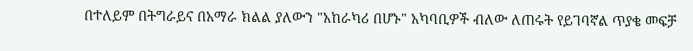በተለይም በትግራይና በአማራ ክልል ያለውን "አከራካሪ በሆኑ" አካባቢዎች ብለው ለጠሩት የይገባኛል ጥያቄ መፍቻ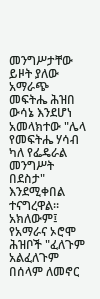መንግሥታቸው ይዞት ያለው አማራጭ መፍትሔ ሕዝበ ውሳኔ እንደሆነ አመላክተው "ሌላ የመፍትሔ ሃሳብ ካለ የፌዴራል መንግሥት በደስታ" እንደሚቀበል ተናግረዋል።
አክለውም፤ የአማራና ኦሮሞ ሕዝቦች "ፈለጉም አልፈለጉም በሰላም ለመኖር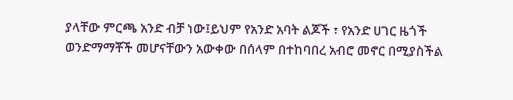ያላቸው ምርጫ አንድ ብቻ ነው፤ይህም የአንድ አባት ልጆች ፣ የአንድ ሀገር ዜጎች ወንድማማቾች መሆናቸውን አውቀው በሰላም በተከባበረ አብሮ መኖር በሚያስችል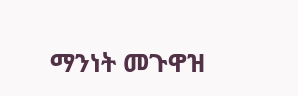ማንነት መጉዋዝ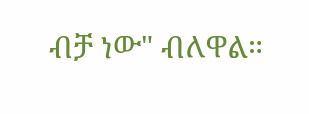ብቻ ነው" ብለዋል።